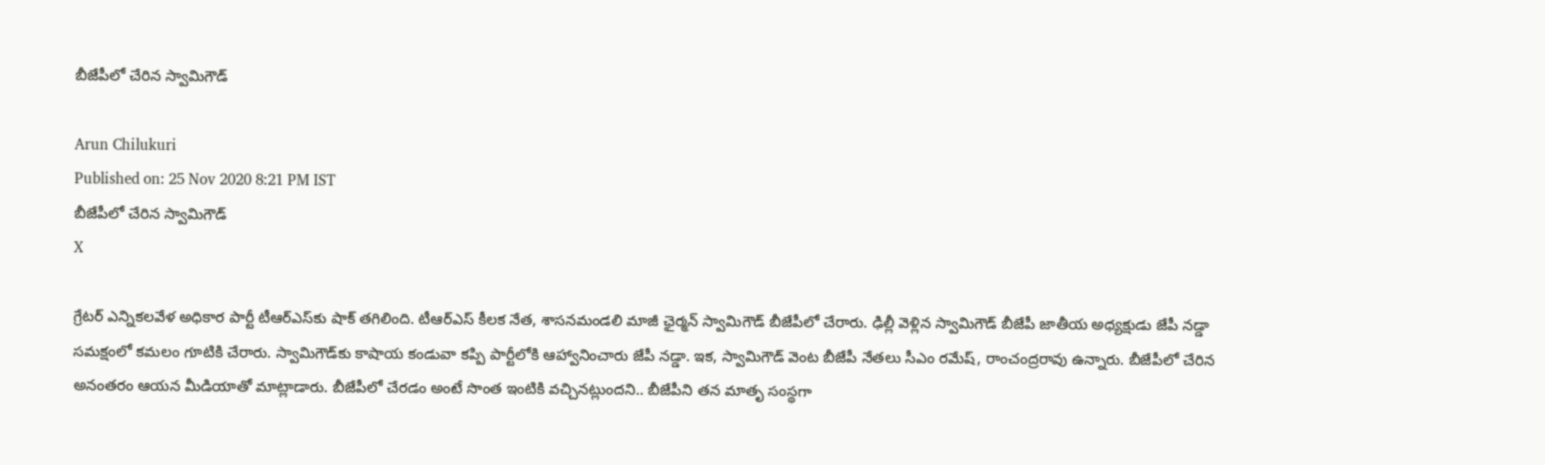బీజేపీలో చేరిన స్వామిగౌడ్

Arun Chilukuri
Published on: 25 Nov 2020 8:21 PM IST
బీజేపీలో చేరిన స్వామిగౌడ్
X

గ్రేటర్ ఎన్నికలవేళ అధికార పార్టీ టీఆర్ఎస్‌కు షాక్ తగిలింది. టీఆర్ఎస్ కీలక నేత, శాసనమండలి మాజీ ఛైర్మన్ స్వామిగౌడ్ బీజేపీలో చేరారు. ఢిల్లీ వెళ్లిన స్వామిగౌడ్ బీజేపీ జాతీయ అధ్యక్షుడు జేపీ నడ్డా సమక్షంలో కమలం గూటికి చేరారు. స్వామిగౌడ్‌కు కాషాయ కండువా కప్పి పార్టీలోకి ఆహ్వానించారు జేపీ నడ్డా. ఇక, స్వామిగౌడ్ వెంట బీజేపీ నేతలు సీఎం రమేష్, రాంచంద్రరావు ఉన్నారు. బీజేపీలో చేరిన అనంతరం ఆయన మీడియాతో మాట్లాడారు. బీజేపీలో చేరడం అంటే సొంత ఇంటికి వచ్చినట్లుందని.. బీజేపీని తన మాతృ సంస్థగా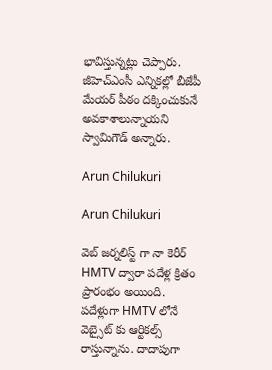భావిస్తున్నట్లు చెప్పారు. జీహెచ్‌ఎంసీ ఎన్నికల్లో బీజేపీ మేయర్ పీఠం దక్కించుకునే అవకాశాలున్నాయని స్వామిగౌడ్‌ అన్నారు.

Arun Chilukuri

Arun Chilukuri

వెబ్ జర్నలిస్ట్ గా నా కెరీర్ HMTV ద్వారా పదేళ్ల క్రితం ప్రారంభం అయింది. పదేళ్లుగా HMTV లోనే వెబ్సైట్ కు ఆర్టికల్స్ రాస్తున్నాను. దాదాపుగా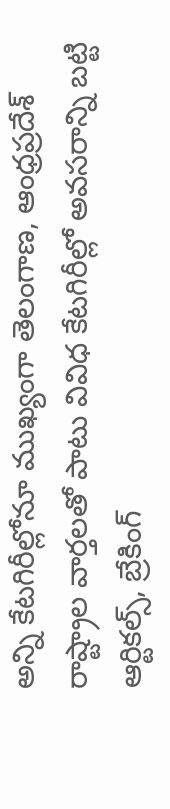అన్ని కేటగిరీల్లోనూ ముఖ్యంగా తెలంగాణ, ఆంధ్రప్రదేశ్ రాష్ట్రాల వార్తలతో పాటు వివిధ కేటగిరీల్లో అవసరాన్ని బట్టి ఆర్టికల్స్, బ్రేకింగ్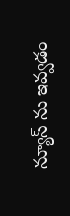న్యూస్ ను ఇవ్వడం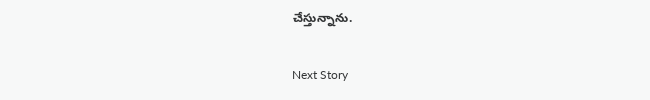చేస్తున్నాను.

Next Story